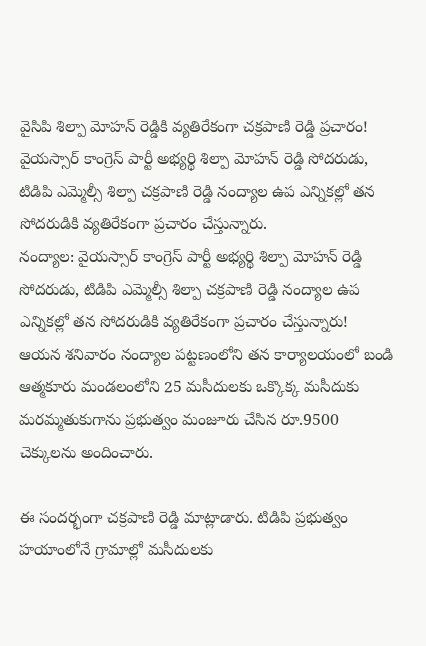వైసిపి శిల్పా మోహన్ రెడ్డికి వ్యతిరేకంగా చక్రపాణి రెడ్డి ప్రచారం!
వైయస్సార్ కాంగ్రెస్ పార్టీ అభ్యర్థి శిల్పా మోహన్ రెడ్డి సోదరుడు, టిడిపి ఎమ్మెల్సీ శిల్పా చక్రపాణి రెడ్డి నంద్యాల ఉప ఎన్నికల్లో తన సోదరుడికి వ్యతిరేకంగా ప్రచారం చేస్తున్నారు.
నంద్యాల: వైయస్సార్ కాంగ్రెస్ పార్టీ అభ్యర్థి శిల్పా మోహన్ రెడ్డి సోదరుడు, టిడిపి ఎమ్మెల్సీ శిల్పా చక్రపాణి రెడ్డి నంద్యాల ఉప ఎన్నికల్లో తన సోదరుడికి వ్యతిరేకంగా ప్రచారం చేస్తున్నారు!
ఆయన శనివారం నంద్యాల పట్టణంలోని తన కార్యాలయంలో బండి ఆత్మకూరు మండలంలోని 25 మసీదులకు ఒక్కొక్క మసీదుకు మరమ్మతుకుగాను ప్రభుత్వం మంజూరు చేసిన రూ.9500 చెక్కులను అందించారు.

ఈ సందర్భంగా చక్రపాణి రెడ్డి మాట్లాడారు. టిడిపి ప్రభుత్వం హయాంలోనే గ్రామాల్లో మసీదులకు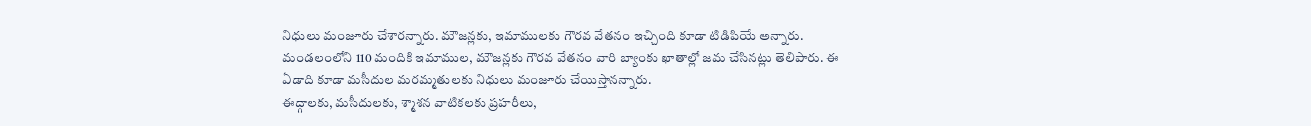నిధులు మంజూరు చేశారన్నారు. మౌజన్లకు, ఇమాములకు గౌరవ వేతనం ఇచ్చింది కూడా టిడిపియే అన్నారు.
మండలంలోని 110 మందికి ఇమాముల, మౌజన్లకు గౌరవ వేతనం వారి బ్యాంకు ఖాతాల్లో జమ చేసినట్లు తెలిపారు. ఈ ఏడాది కూడా మసీదుల మరమ్మతులకు నిధులు మంజూరు చేయిస్తానన్నారు.
ఈద్గాలకు, మసీదులకు, శ్మాశన వాటికలకు ప్రహరీలు,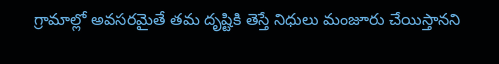గ్రామాల్లో అవసరమైతే తమ దృష్టికి తెస్తే నిధులు మంజూరు చేయిస్తానని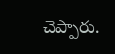చెప్పారు.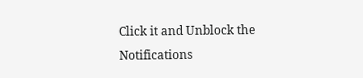Click it and Unblock the Notifications